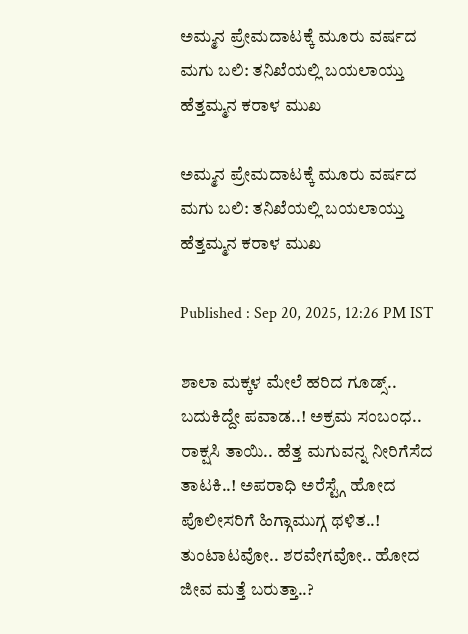ಅಮ್ಮನ ಪ್ರೇಮದಾಟಕ್ಕೆ ಮೂರು ವರ್ಷದ ಮಗು ಬಲಿ: ತನಿಖೆಯಲ್ಲಿ ಬಯಲಾಯ್ತು ಹೆತ್ತಮ್ಮನ ಕರಾಳ ಮುಖ

ಅಮ್ಮನ ಪ್ರೇಮದಾಟಕ್ಕೆ ಮೂರು ವರ್ಷದ ಮಗು ಬಲಿ: ತನಿಖೆಯಲ್ಲಿ ಬಯಲಾಯ್ತು ಹೆತ್ತಮ್ಮನ ಕರಾಳ ಮುಖ

Published : Sep 20, 2025, 12:26 PM IST

ಶಾಲಾ ಮಕ್ಕಳ ಮೇಲೆ ಹರಿದ ಗೂಡ್ಸ್.. ಬದುಕಿದ್ದೇ ಪವಾಡ..! ಅಕ್ರಮ ಸಂಬಂಧ.. ರಾಕ್ಷಸಿ ತಾಯಿ.. ಹೆತ್ತ ಮಗುವನ್ನ ನೀರಿಗೆಸೆದ ತಾಟಕಿ..! ಅಪರಾಧಿ ಅರೆಸ್ಟ್ಗೆ ಹೋದ ಪೊಲೀಸರಿಗೆ ಹಿಗ್ಗಾಮುಗ್ಗ ಥಳಿತ..! ತುಂಟಾಟವೋ.. ಶರವೇಗವೋ.. ಹೋದ ಜೀವ ಮತ್ತೆ ಬರುತ್ತಾ..?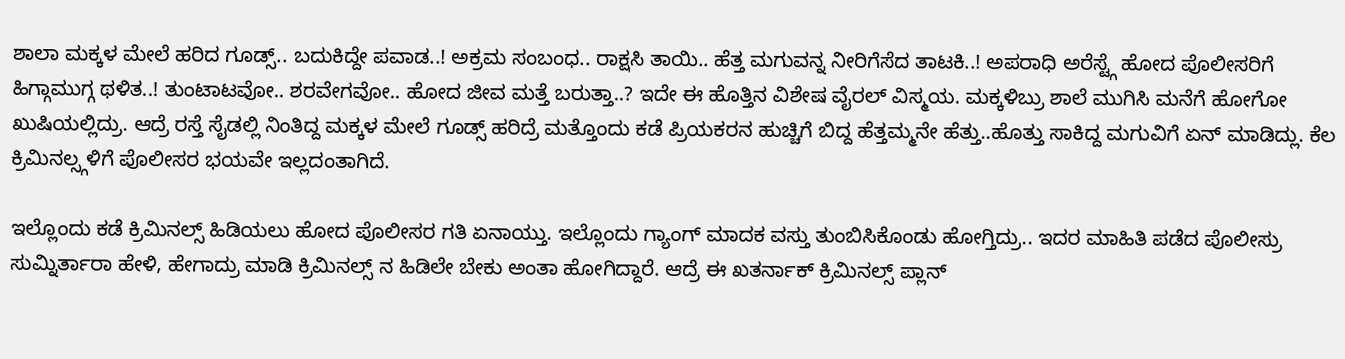ಶಾಲಾ ಮಕ್ಕಳ ಮೇಲೆ ಹರಿದ ಗೂಡ್ಸ್.. ಬದುಕಿದ್ದೇ ಪವಾಡ..! ಅಕ್ರಮ ಸಂಬಂಧ.. ರಾಕ್ಷಸಿ ತಾಯಿ.. ಹೆತ್ತ ಮಗುವನ್ನ ನೀರಿಗೆಸೆದ ತಾಟಕಿ..! ಅಪರಾಧಿ ಅರೆಸ್ಟ್ಗೆ ಹೋದ ಪೊಲೀಸರಿಗೆ ಹಿಗ್ಗಾಮುಗ್ಗ ಥಳಿತ..! ತುಂಟಾಟವೋ.. ಶರವೇಗವೋ.. ಹೋದ ಜೀವ ಮತ್ತೆ ಬರುತ್ತಾ..? ಇದೇ ಈ ಹೊತ್ತಿನ ವಿಶೇಷ ವೈರಲ್ ವಿಸ್ಮಯ. ಮಕ್ಕಳಿಬ್ರು ಶಾಲೆ ಮುಗಿಸಿ ಮನೆಗೆ ಹೋಗೋ ಖುಷಿಯಲ್ಲಿದ್ರು. ಆದ್ರೆ ರಸ್ತೆ ಸೈಡಲ್ಲಿ ನಿಂತಿದ್ದ ಮಕ್ಕಳ ಮೇಲೆ ಗೂಡ್ಸ್ ಹರಿದ್ರೆ ಮತ್ತೊಂದು ಕಡೆ ಪ್ರಿಯಕರನ ಹುಚ್ಚಿಗೆ ಬಿದ್ದ ಹೆತ್ತಮ್ಮನೇ ಹೆತ್ತು..ಹೊತ್ತು ಸಾಕಿದ್ದ ಮಗುವಿಗೆ ಏನ್ ಮಾಡಿದ್ಲು. ಕೆಲ ಕ್ರಿಮಿನಲ್ಸ್ಗಳಿಗೆ ಪೊಲೀಸರ ಭಯವೇ ಇಲ್ಲದಂತಾಗಿದೆ.

ಇಲ್ಲೊಂದು ಕಡೆ ಕ್ರಿಮಿನಲ್ಸ್ ಹಿಡಿಯಲು ಹೋದ ಪೊಲೀಸರ ಗತಿ ಏನಾಯ್ತು. ಇಲ್ಲೊಂದು ಗ್ಯಾಂಗ್ ಮಾದಕ ವಸ್ತು ತುಂಬಿಸಿಕೊಂಡು ಹೋಗ್ತಿದ್ರು.. ಇದರ ಮಾಹಿತಿ ಪಡೆದ ಪೊಲೀಸ್ರು ಸುಮ್ನಿರ್ತಾರಾ ಹೇಳಿ, ಹೇಗಾದ್ರು ಮಾಡಿ ಕ್ರಿಮಿನಲ್ಸ್ ನ ಹಿಡಿಲೇ ಬೇಕು ಅಂತಾ ಹೋಗಿದ್ದಾರೆ. ಆದ್ರೆ ಈ ಖತರ್ನಾಕ್ ಕ್ರಿಮಿನಲ್ಸ್ ಪ್ಲಾನ್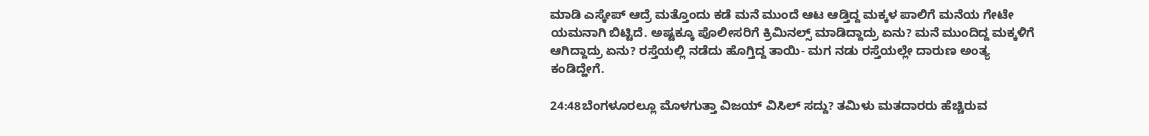ಮಾಡಿ ಎಸ್ಕೇಪ್ ಆದ್ರೆ ಮತ್ತೊಂದು ಕಡೆ ಮನೆ ಮುಂದೆ ಆಟ ಆಡ್ತಿದ್ದ ಮಕ್ಕಳ ಪಾಲಿಗೆ ಮನೆಯ ಗೇಟೇ ಯಮನಾಗಿ ಬಿಟ್ಟಿದೆ. ಅಷ್ಟಕ್ಕೂ ಪೊಲೀಸರಿಗೆ ಕ್ರಿಮಿನಲ್ಸ್ ಮಾಡಿದ್ದಾದ್ರು ಏನು? ಮನೆ ಮುಂದಿದ್ದ ಮಕ್ಕಳಿಗೆ ಆಗಿದ್ದಾದ್ರು ಏನು? ರಸ್ತೆಯಲ್ಲಿ ನಡೆದು ಹೊಗ್ತಿದ್ದ ತಾಯಿ- ಮಗ ನಡು ರಸ್ತೆಯಲ್ಲೇ ದಾರುಣ ಅಂತ್ಯ ಕಂಡಿದ್ಹೇಗೆ.

24:48ಬೆಂಗಳೂರಲ್ಲೂ ಮೊಳಗುತ್ತಾ ವಿಜಯ್ ವಿಸಿಲ್ ಸದ್ದು? ತಮಿಳು ಮತದಾರರು ಹೆಚ್ಚಿರುವ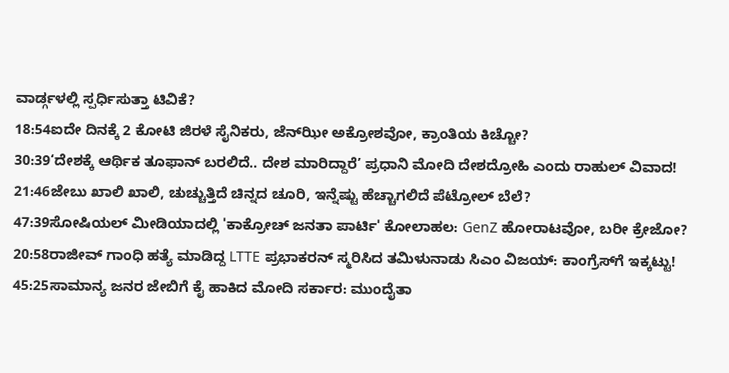ವಾರ್ಡ್ಗಳಲ್ಲಿ ಸ್ಪರ್ಧಿಸುತ್ತಾ ಟಿವಿಕೆ?
18:54ಐದೇ ದಿನಕ್ಕೆ 2 ಕೋಟಿ ಜಿರಳೆ ಸೈನಿಕರು, ಜೆನ್‌ಝೀ ಅಕ್ರೋಶವೋ, ಕ್ರಾಂತಿಯ ಕಿಚ್ಚೋ?
30:39‘ದೇಶಕ್ಕೆ ಆರ್ಥಿಕ ತೂಫಾನ್ ಬರಲಿದೆ.. ದೇಶ ಮಾರಿದ್ದಾರೆ’ ಪ್ರಧಾನಿ ಮೋದಿ ದೇಶದ್ರೋಹಿ ಎಂದು ರಾಹುಲ್ ವಿವಾದ!
21:46ಜೇಬು ಖಾಲಿ ಖಾಲಿ, ಚುಚ್ಚುತ್ತಿದೆ ಚಿನ್ನದ ಚೂರಿ, ಇನ್ನೆಷ್ಟು ಹೆಚ್ಚಾಗಲಿದೆ ಪೆಟ್ರೋಲ್ ಬೆಲೆ?
47:39ಸೋಷಿಯಲ್ ಮೀಡಿಯಾದಲ್ಲಿ 'ಕಾಕ್ರೋಚ್ ಜನತಾ ಪಾರ್ಟಿ' ಕೋಲಾಹಲ: GenZ ಹೋರಾಟವೋ, ಬರೀ ಕ್ರೇಜೋ?
20:58ರಾಜೀವ್ ಗಾಂಧಿ ಹತ್ಯೆ ಮಾಡಿದ್ದ LTTE ಪ್ರಭಾಕರನ್ ಸ್ಮರಿಸಿದ ತಮಿಳುನಾಡು ಸಿಎಂ ವಿಜಯ್: ಕಾಂಗ್ರೆಸ್‌ಗೆ ಇಕ್ಕಟ್ಟು!
45:25ಸಾಮಾನ್ಯ ಜನರ ಜೇಬಿಗೆ ಕೈ ಹಾಕಿದ ಮೋದಿ ಸರ್ಕಾರ: ಮುಂದೈತಾ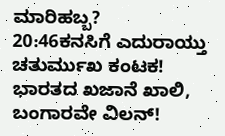ಮಾರಿಹಬ್ಬ?
20:46ಕನಸಿಗೆ ಎದುರಾಯ್ತು ಚತುರ್ಮುಖ ಕಂಟಕ! ಭಾರತದ ಖಜಾನೆ ಖಾಲಿ, ಬಂಗಾರವೇ ವಿಲನ್!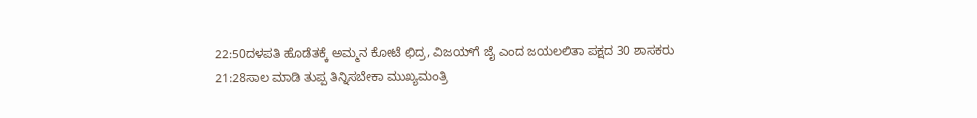22:50ದಳಪತಿ ಹೊಡೆತಕ್ಕೆ ಅಮ್ಮನ ಕೋಟೆ ಛಿದ್ರ, ವಿಜಯ್‌ಗೆ ಜೈ ಎಂದ ಜಯಲಲಿತಾ ಪಕ್ಷದ 30 ಶಾಸಕರು
21:28ಸಾಲ ಮಾಡಿ ತುಪ್ಪ ತಿನ್ನಿಸಬೇಕಾ ಮುಖ್ಯಮಂತ್ರಿ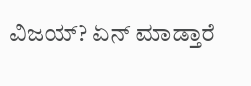ವಿಜಯ್? ಏನ್ ಮಾಡ್ತಾರೆ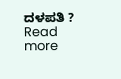ದಳಪತಿ ?
Read more